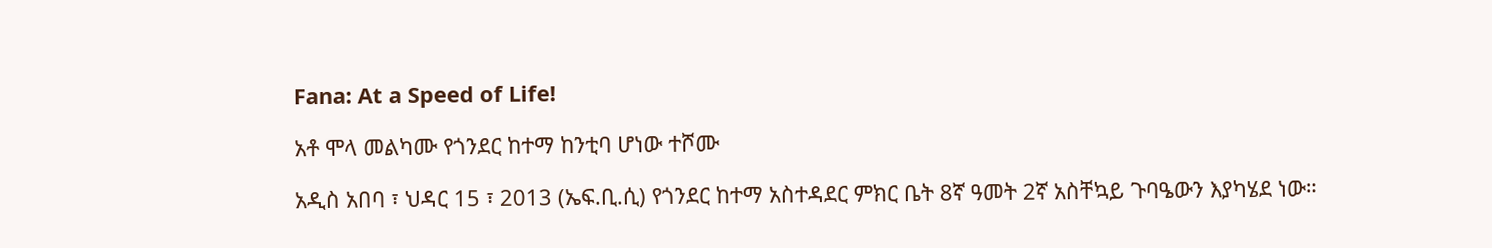Fana: At a Speed of Life!

አቶ ሞላ መልካሙ የጎንደር ከተማ ከንቲባ ሆነው ተሾሙ

አዲስ አበባ ፣ ህዳር 15 ፣ 2013 (ኤፍ.ቢ.ሲ) የጎንደር ከተማ አስተዳደር ምክር ቤት 8ኛ ዓመት 2ኛ አስቸኳይ ጉባዔውን እያካሄደ ነው።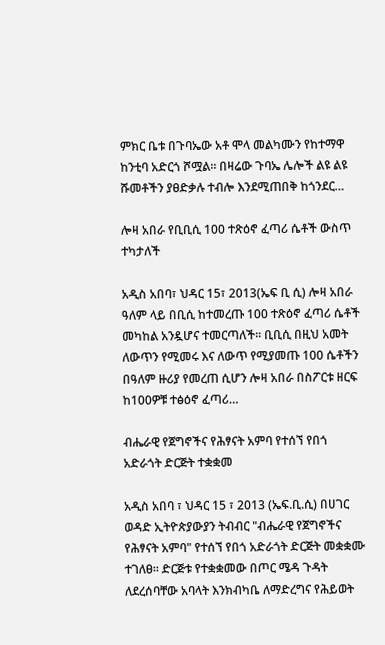ምክር ቤቱ በጉባኤው አቶ ሞላ መልካሙን የከተማዋ ከንቲባ አድርጎ ሾሟል፡፡ በዛሬው ጉባኤ ሌሎች ልዩ ልዩ ሹመቶችን ያፀድቃሉ ተብሎ እንደሚጠበቅ ከጎንደር…

ሎዛ አበራ የቢቢሲ 100 ተጽዕኖ ፈጣሪ ሴቶች ውስጥ ተካታለች

አዲስ አበባ፣ ህዳር 15፣ 2013(ኤፍ ቢ ሲ) ሎዛ አበራ ዓለም ላይ በቢሲ ከተመረጡ 100 ተጽዕኖ ፈጣሪ ሴቶች መካከል አንዷሆና ተመርጣለች፡፡ ቢቢሲ በዚህ አመት ለውጥን የሚመሩ እና ለውጥ የሚያመጡ 100 ሴቶችን በዓለም ዙሪያ የመረጠ ሲሆን ሎዛ አበራ በስፖርቱ ዘርፍ ከ100ዎቹ ተፅዕኖ ፈጣሪ…

ብሔራዊ የጀግኖችና የሕፃናት አምባ የተሰኘ የበጎ አድራጎት ድርጅት ተቋቋመ

አዲስ አበባ ፣ ህዳር 15 ፣ 2013 (ኤፍ.ቢ.ሲ) በሀገር ወዳድ ኢትዮጵያውያን ትብብር "ብሔራዊ የጀግኖችና የሕፃናት አምባ" የተሰኘ የበጎ አድራጎት ድርጅት መቋቋሙ ተገለፀ። ድርጅቱ የተቋቋመው በጦር ሜዳ ጉዳት ለደረሰባቸው አባላት እንክብካቤ ለማድረግና የሕይወት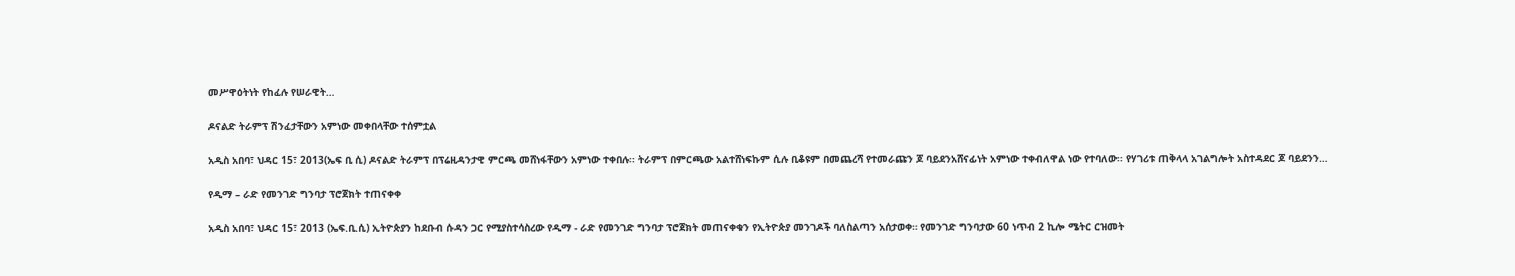መሥዋዕትነት የከፈሉ የሠራዊት…

ዶናልድ ትራምፕ ሽንፈታቸውን አምነው መቀበላቸው ተሰምቷል

አዲስ አበባ፣ ህዳር 15፣ 2013(ኤፍ ቢ ሲ) ዶናልድ ትራምፕ በፕሬዚዳንታዊ ምርጫ መሸነፋቸውን አምነው ተቀበሉ፡፡ ትራምፕ በምርጫው አልተሸነፍኩም ሲሉ ቢቆዩም በመጨረሻ የተመራጩን ጆ ባይደንአሸናፊነት አምነው ተቀብለዋል ነው የተባለው፡፡ የሃገሪቱ ጠቅላላ አገልግሎት አስተዳደር ጆ ባይደንን…

የዲማ – ራድ የመንገድ ግንባታ ፕሮጀክት ተጠናቀቀ

አዲስ አበባ፣ ህዳር 15፣ 2013 (ኤፍ.ቢ.ሲ) ኢትዮጵያን ከደቡብ ሱዳን ጋር የሚያስተሳስረው የዲማ - ራድ የመንገድ ግንባታ ፕሮጀክት መጠናቀቁን የኢትዮጵያ መንገዶች ባለስልጣን አሰታወቀ። የመንገድ ግንባታው 60 ነጥብ 2 ኪሎ ሜትር ርዝመት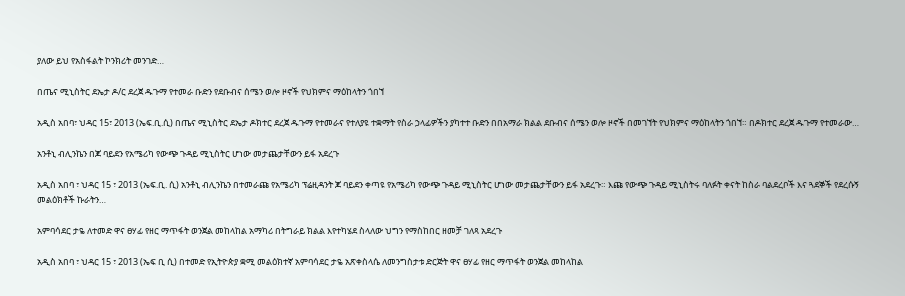ያለው ይህ የአስፋልት ኮንክሪት መንገድ…

በጤና ሚኒስትር ደኤታ ዶ/ር ደረጀ ዱጉማ የተመራ ቡድን የደቡብና ሰሜን ወሎ ዞኖች የህክምና ማዕከላትን ጎበኘ

አዲስ አበባ፣ ህዳር 15፣ 2013 (ኤፍ.ቢ.ሲ) በጤና ሚኒስትር ደኤታ ዶክተር ደረጀ ዱጉማ የተመራና የተለያዩ ተቋማት የስራ ኃላፊዎችን ያካተተ ቡድን በበአማራ ክልል ደቡብና ሰሜን ወሎ ዞኖች በመገኘት የህክምና ማዕከላትን ጎበኘ። በዶክተር ደረጀ ዱጉማ የተመራው…

አንቶኒ ብሊንኬን በጆ ባይደን የአሜሪካ የውጭ ጉዳይ ሚኒስትር ሆነው መታጨታቸውን ይፋ አደረጉ

አዲስ አበባ ፣ ህዳር 15 ፣ 2013 (ኤፍ.ቢ. ሲ) አንቶኒ ብሊንኬን በተመራጩ የአሜሪካ ፕሬዚዳንት ጆ ባይደን ቀጣዩ የአሜሪካ የውጭ ጉዳይ ሚኒስትር ሆነው መታጨታቸውን ይፋ አደረጉ። እጩ የውጭ ጉዳይ ሚኒስትሩ ባለፉት ቀናት ከስራ ባልደረቦች እና ጓደኞች የደረሱኝ መልዕክቶች ኩራትን…

አምባሳደር ታዬ ለተመድ ዋና ፀሃፊ የዘር ማጥፋት ወንጀል መከላከል አማካሪ በትግራይ ክልል እየተካሄደ ስላለው ህግን የማስከበር ዘመቻ ገለጻ አደረጉ

አዲስ አበባ ፣ ህዳር 15 ፣ 2013 (ኤፍ ቢ ሲ) በተመድ የኢትዮጵያ ቋሚ መልዕክተኛ አምባሳደር ታዬ አጽቀስላሴ ለመንግስታቱ ድርጅት ዋና ፀሃፊ የዘር ማጥፋት ወንጀል መከላከል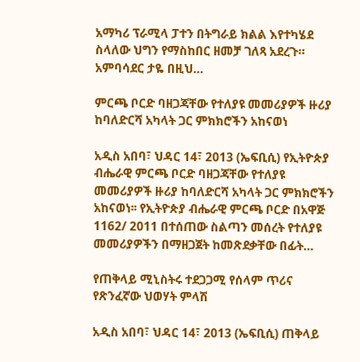አማካሪ ፕራሚላ ፓተን በትግራይ ክልል እየተካሄደ ስላለው ህግን የማስከበር ዘመቻ ገለጻ አደረጉ። አምባሳደር ታዬ በዚህ…

ምርጫ ቦርድ ባዘጋጃቸው የተለያዩ መመሪያዎች ዙሪያ ከባለድርሻ አካላት ጋር ምክክሮችን አከናወነ

አዲስ አበባ፣ ህዳር 14፣ 2013 (ኤፍቢሲ) የኢትዮጵያ ብሔራዊ ምርጫ ቦርድ ባዘጋጃቸው የተለያዩ መመሪያዎች ዙሪያ ከባለድርሻ አካላት ጋር ምክክሮችን አከናወነ፡፡ የኢትዮጵያ ብሔራዊ ምርጫ ቦርድ በአዋጅ 1162/ 2011 በተሰጠው ስልጣን መሰረት የተለያዩ መመሪያዎችን በማዘጋጀት ከመጽደቃቸው በፊት…

የጠቅላይ ሚኒስትሩ ተደጋጋሚ የሰላም ጥሪና የጽንፈኛው ህወሃት ምላሽ

አዲስ አበባ፣ ህዳር 14፣ 2013 (ኤፍቢሲ) ጠቅላይ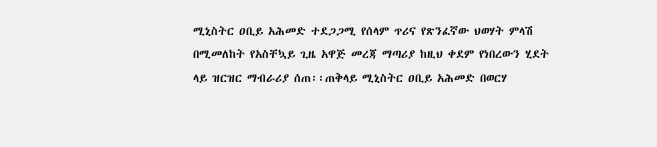ሚኒስትር ዐቢይ አሕመድ ተደጋጋሚ የሰላም ጥሪና የጽንፈኛው ህወሃት ምላሽ በሚመለከት የአስቸኳይ ጊዜ አዋጅ መረጃ ማጣሪያ ከዚህ ቀደም የነበረውን ሂደት ላይ ዝርዝር ማብራሪያ ሰጠ፡፡ጠቅላይ ሚኒስትር ዐቢይ አሕመድ በወርሃ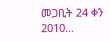መጋቢት 24 ቀን 2010…